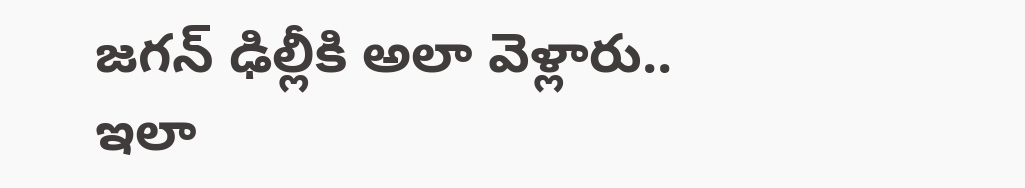జగన్ ఢిల్లీకి అలా వెళ్లారు.. ఇలా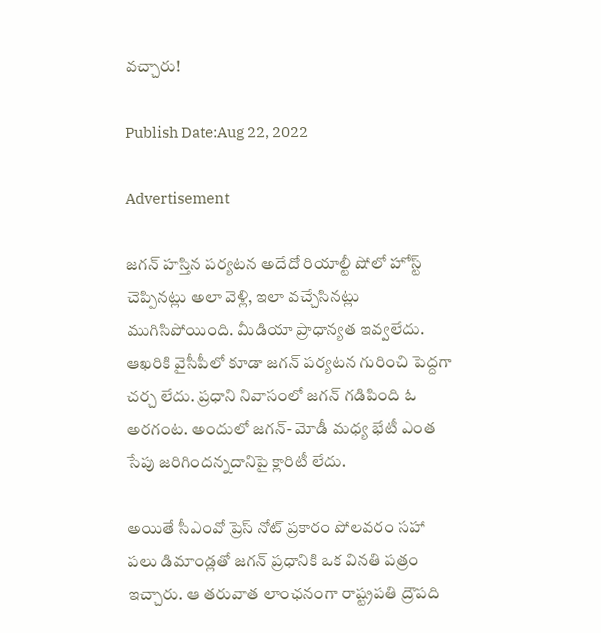వచ్చారు!

Publish Date:Aug 22, 2022

Advertisement

జగన్ హస్తిన పర్యటన అదేదో రియాల్టీ షోలో హోస్ట్ చెప్పినట్లు అలా వెళ్లి, ఇలా వచ్చేసినట్లు ముగిసిపోయింది. మీడియా ప్రాధాన్యత ఇవ్వలేదు. ఆఖరికి వైసీపీలో కూడా జగన్ పర్యటన గురించి పెద్దగా చర్చ లేదు. ప్రధాని నివాసంలో జగన్ గడిపింది ఓ అరగంట. అందులో జగన్- మోడీ మధ్య భేటీ ఎంత సేపు జరిగిందన్నదానిపై క్లారిటీ లేదు.

అయితే సీఎంవో ప్రెస్ నోట్ ప్రకారం పోలవరం సహా పలు డిమాండ్లతో జగన్ ప్రధానికి ఒక వినతి పత్రం ఇచ్చారు. ఆ తరువాత లాంఛనంగా రాష్ట్రపతి ద్రౌపది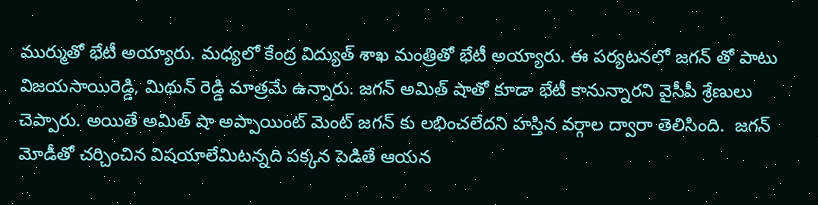ముర్ముతో భేటీ అయ్యారు. మధ్యలో కేంద్ర విద్యుత్ శాఖ మంత్రితో భేటీ అయ్యారు. ఈ పర్యటనలో జగన్ తో పాటు విజయసాయిరెడ్డి, మిథున్ రెడ్డి మాత్రమే ఉన్నారు. జగన్ అమిత్ షాతో కూడా భేటీ కానున్నారని వైసీపీ శ్రేణులు చెప్పారు. అయితే అమిత్ షా అప్పాయింట్ మెంట్ జగన్ కు లభించలేదని హస్తిన వర్గాల ద్వారా తెలిసింది.  జగన్ మోడీతో చర్చించిన విషయాలేమిటన్నది పక్కన పెడితే ఆయన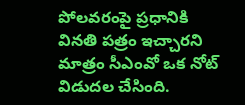పోలవరంపై ప్రధానికి వినతి పత్రం ఇచ్చారని మాత్రం సీఎంవో ఒక నోట్ విడుదల చేసింది.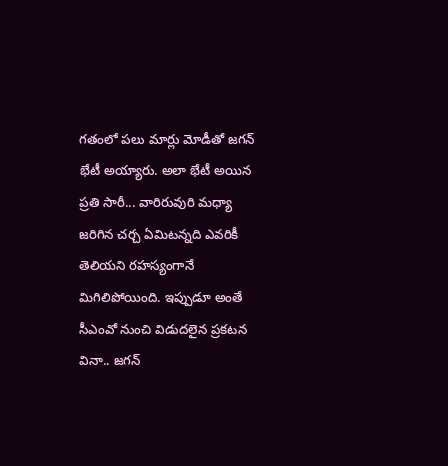గతంలో పలు మార్లు మోడీతో జగన్ భేటీ అయ్యారు. అలా భేటీ అయిన ప్రతి సారీ... వారిరువురి మధ్యా జరిగిన చర్చ ఏమిటన్నది ఎవరికీ తెలియని రహస్యంగానే మిగిలిపోయింది. ఇప్పుడూ అంతే సీఎంవో నుంచి విడుదలైన ప్రకటన వినా.. జగన్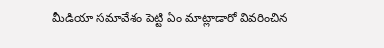మీడియా సమావేశం పెట్టి ఏం మాట్లాడారో వివరించిన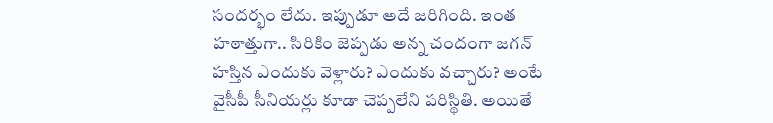సందర్భం లేదు. ఇప్పుడూ అదే జరిగింది. ఇంత హఠాత్తుగా.. సిరికిం జెప్పడు అన్న చందంగా జగన్ హస్తిన ఎందుకు వెళ్లారు? ఎందుకు వచ్చారు? అంటే వైసీపీ సీనియర్లు కూడా చెప్పలేని పరిస్థితి. అయితే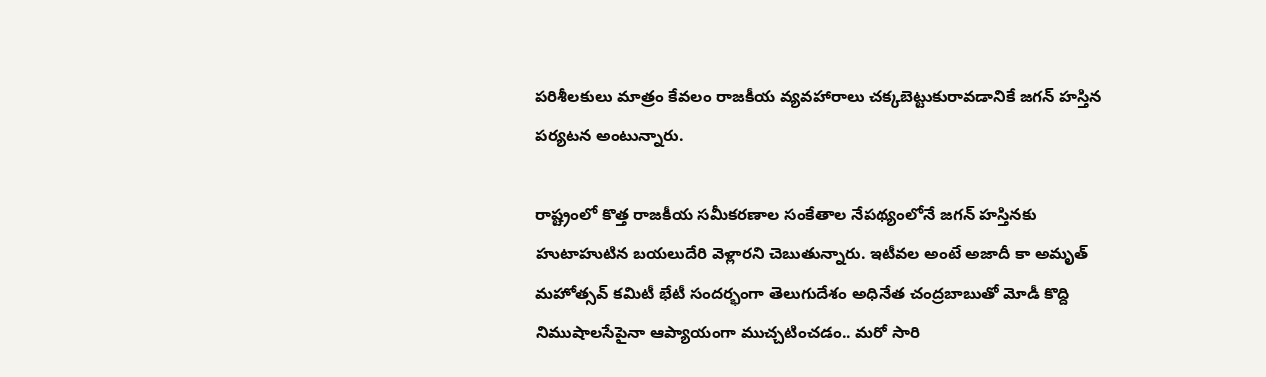పరిశీలకులు మాత్రం కేవలం రాజకీయ వ్యవహారాలు చక్కబెట్టుకురావడానికే జగన్ హస్తిన పర్యటన అంటున్నారు.

రాష్ట్రంలో కొత్త రాజకీయ సమీకరణాల సంకేతాల నేపథ్యంలోనే జగన్ హస్తినకు హుటాహుటిన బయలుదేరి వెళ్లారని చెబుతున్నారు. ఇటీవల అంటే అజాదీ కా అమృత్ మహోత్సవ్ కమిటీ భేటీ సందర్భంగా తెలుగుదేశం అధినేత చంద్రబాబుతో మోడీ కొద్ది నిముషాలసేపైనా ఆప్యాయంగా ముచ్చటించడం.. మరో సారి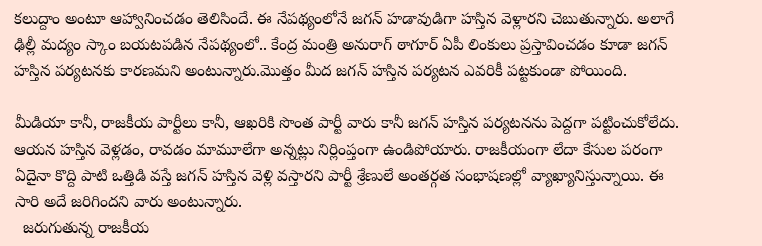కలుద్దాం అంటూ ఆహ్వానించడం తెలిసిందే. ఈ నేపథ్యంలోనే జగన్ హడావుడిగా హస్తిన వెళ్లారని చెబుతున్నారు. అలాగే ఢిల్లీ మద్యం స్కాం బయటపడిన నేపథ్యంలో.. కేంద్ర మంత్రి అనురాగ్ ఠాగూర్ ఏపీ లింకులు ప్రస్తావించడం కూడా జగన్ హస్తిన పర్యటనకు కారణమని అంటున్నారు.మొత్తం మీద జగన్ హస్తిన పర్యటన ఎవరికీ పట్టకుండా పోయింది.

మీడియా కానీ, రాజకీయ పార్టీలు కానీ, ఆఖరికి సొంత పార్టీ వారు కానీ జగన్ హస్తిన పర్యటనను పెద్దగా పట్టించుకోలేదు. ఆయన హస్తిన వెళ్లడం, రావడం మామూలేగా అన్నట్లు నిర్లింప్తంగా ఉండిపోయారు. రాజకీయంగా లేదా కేసుల పరంగా ఏదైనా కొద్ది పాటి ఒత్తిడి వస్తే జగన్ హస్తిన వెళ్లి వస్తారని పార్టీ శ్రేణులే అంతర్గత సంభాషణల్లో వ్యాఖ్యానిస్తున్నాయి. ఈ సారి అదే జరిగిందని వారు అంటున్నారు.
  జరుగుతున్న రాజకీయ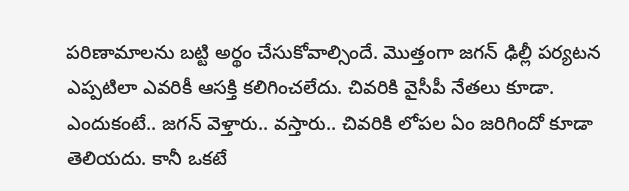పరిణామాలను బట్టి అర్థం చేసుకోవాల్సిందే. మొత్తంగా జగన్ ఢిల్లీ పర్యటన ఎప్పటిలా ఎవరికీ ఆసక్తి కలిగించలేదు. చివరికి వైసీపీ నేతలు కూడా. ఎందుకంటే.. జగన్ వెళ్తారు.. వస్తారు.. చివరికి లోపల ఏం జరిగిందో కూడా తెలియదు. కానీ ఒకటే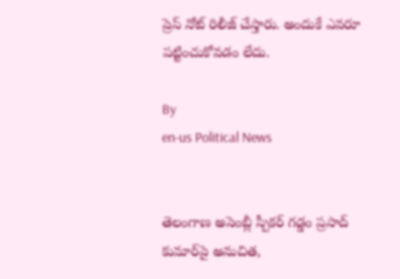ప్రెస్ నోట్ రిలీజ్ చేస్తారు. అందుకే ఎవరూ పట్టించుకోవడం లేదు.

By
en-us Political News


తెలంగాణ అసెంబ్లీ స్పీకర్ గడ్డం ప్రసాద్ కుమార్‌పై అనుచిత,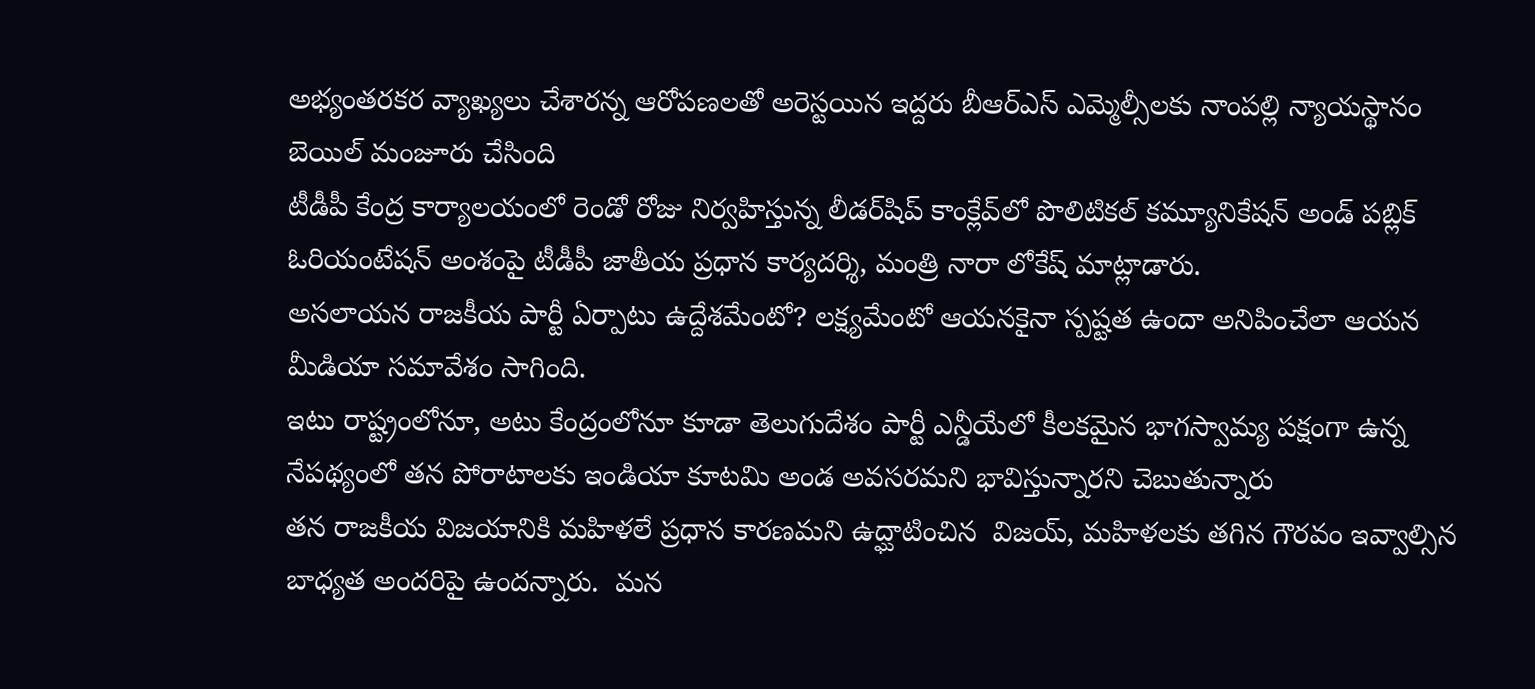అభ్యంతరకర వ్యాఖ్యలు చేశారన్న ఆరోపణలతో అరెస్టయిన ఇద్దరు బీఆర్ఎస్ ఎమ్మెల్సీలకు నాంపల్లి న్యాయస్థానం బెయిల్ మంజూరు చేసింది
టీడీపీ కేంద్ర కార్యాలయంలో రెండో రోజు నిర్వహిస్తున్న లీడర్‌షిప్ కాంక్లేవ్‌లో పొలిటికల్ కమ్యూనికేషన్ అండ్ పబ్లిక్ ఓరియంటేషన్ అంశంపై టీడీపీ జాతీయ ప్రధాన కార్యదర్శి, మంత్రి నారా లోకేష్ మాట్లాడారు.
అసలాయన రాజకీయ పార్టీ ఏర్పాటు ఉద్దేశమేంటో? లక్ష్యమేంటో ఆయనకైనా స్పష్టత ఉందా అనిపించేలా ఆయన మీడియా సమావేశం సాగింది.
ఇటు రాష్ట్రంలోనూ, అటు కేంద్రంలోనూ కూడా తెలుగుదేశం పార్టీ ఎన్డీయేలో కీలకమైన భాగస్వామ్య పక్షంగా ఉన్న నేపథ్యంలో తన పోరాటాలకు ఇండియా కూటమి అండ అవసరమని భావిస్తున్నారని చెబుతున్నారు
తన రాజకీయ విజయానికి మహిళలే ప్రధాన కారణమని ఉద్ఘాటించిన  విజయ్, మహిళలకు తగిన గౌరవం ఇవ్వాల్సిన బాధ్యత అందరిపై ఉందన్నారు.  మన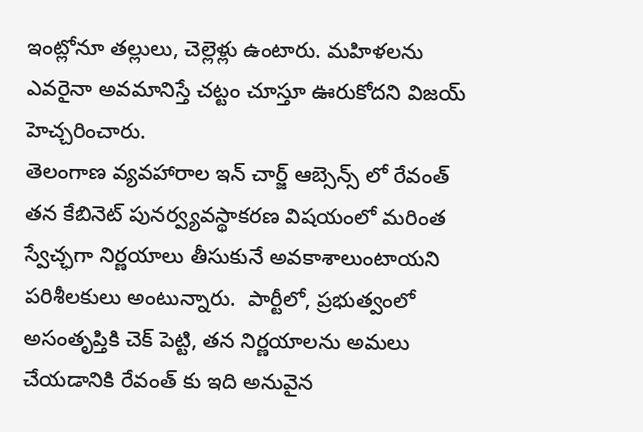ఇంట్లోనూ తల్లులు, చెల్లెళ్లు ఉంటారు. మహిళలను ఎవరైనా అవమానిస్తే చట్టం చూస్తూ ఊరుకోదని విజయ్ హెచ్చరించారు.
తెలంగాణ వ్యవహారాల ఇన్ చార్జ్ ఆబ్సెన్స్ లో రేవంత్  తన కేబినెట్ పునర్వ్యవస్థాకరణ విషయంలో మరింత స్వేచ్ఛగా నిర్ణయాలు తీసుకునే అవకాశాలుంటాయని పరిశీలకులు అంటున్నారు.  పార్టీలో, ప్రభుత్వంలో అసంతృప్తికి చెక్ పెట్టి, తన నిర్ణయాలను అమలు చేయడానికి రేవంత్ కు ఇది అనువైన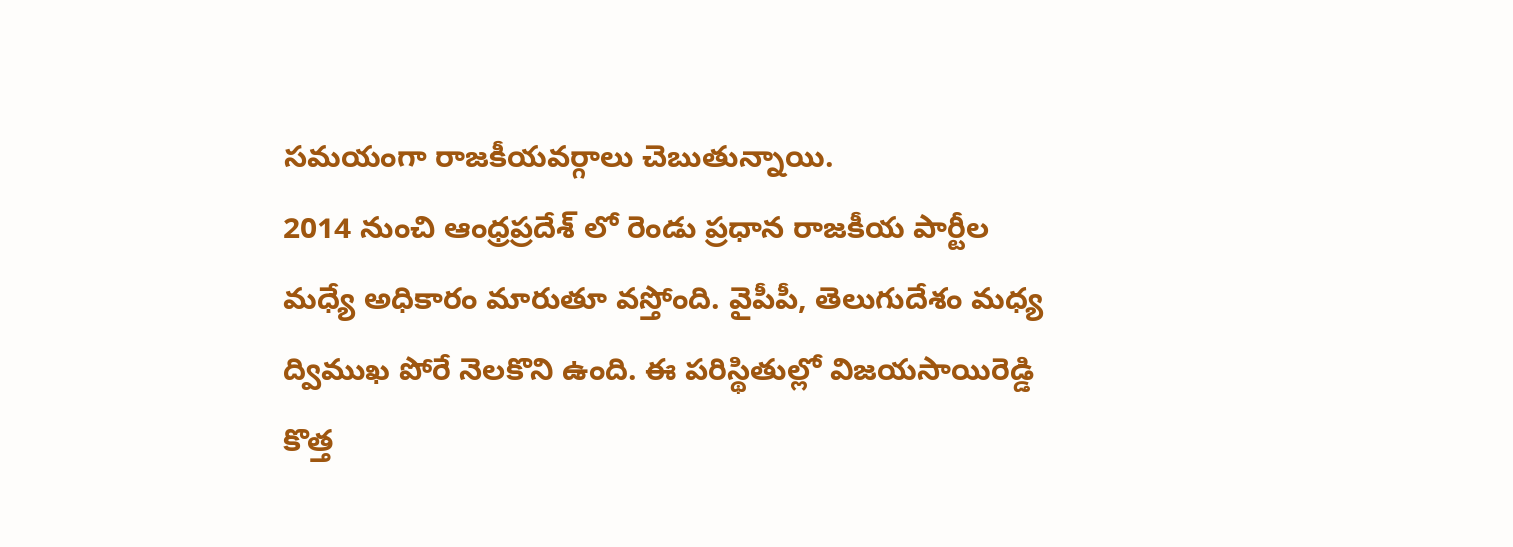సమయంగా రాజకీయవర్గాలు చెబుతున్నాయి.
2014 నుంచి ఆంధ్రప్రదేశ్ లో రెండు ప్రధాన రాజకీయ పార్టీల మధ్యే అధికారం మారుతూ వస్తోంది. వైపీపీ, తెలుగుదేశం మధ్య ద్విముఖ పోరే నెలకొని ఉంది. ఈ పరిస్థితుల్లో విజయసాయిరెడ్డి కొత్త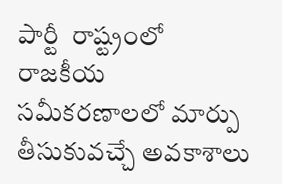పార్టీ  రాష్ట్రంలో రాజకీయ సమీకరణాలలో మార్పు తీసుకువచ్చే అవకాశాలు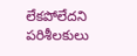లేకపోలేదని పరిశీలకులు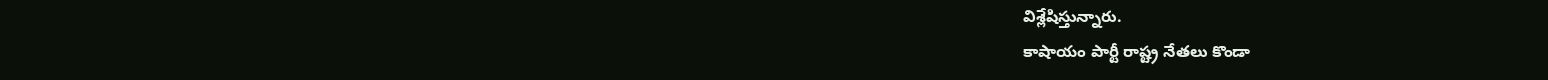విశ్లేషిస్తున్నారు.
కాషాయం పార్టీ రాష్ట్ర నేతలు కొండా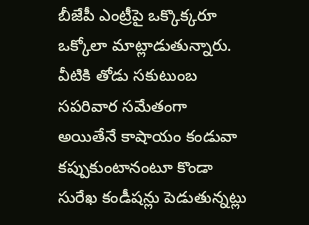బీజేపీ ఎంట్రీపై ఒక్కొక్కరూ ఒక్కోలా మాట్లాడుతున్నారు. వీటికి తోడు సకుటుంబ సపరివార సమేతంగా అయితేనే కాషాయం కండువా కప్పుకుంటానంటూ కొండా సురేఖ కండీషన్లు పెడుతున్నట్లు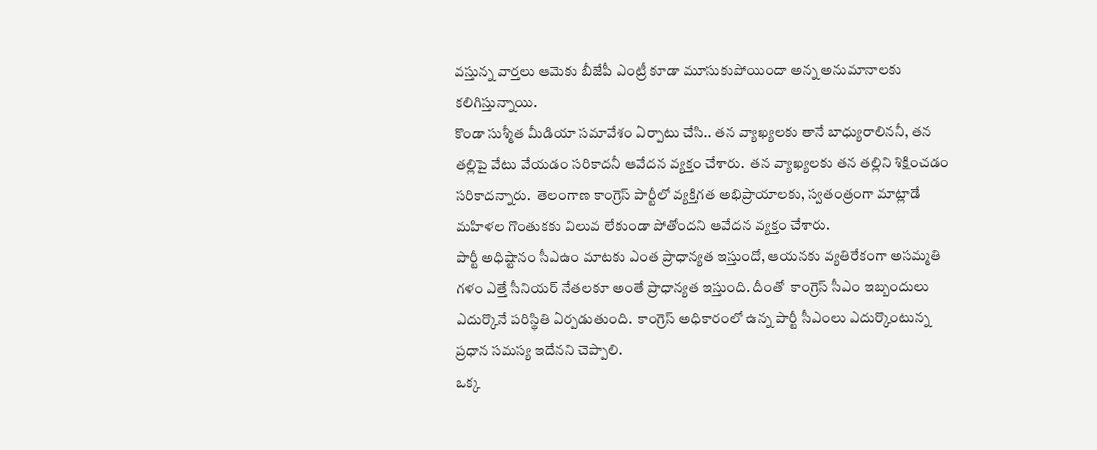వస్తున్న వార్తలు ఆమెకు బీజేపీ ఎంట్రీ కూడా మూసుకుపోయిందా అన్న అనుమానాలకు కలిగిస్తున్నాయి.
కొండా సుశ్మీత మీడియా సమావేశం ఏర్పాటు చేసి.. తన వ్యాఖ్యలకు తానే బాధ్యురాలిననీ, తన తల్లిపై వేటు వేయడం సరికాదనీ ఆవేదన వ్యక్తం చేశారు.  తన వ్యాఖ్యలకు తన తల్లిని శిక్షించడం సరికాదన్నారు.  తెలంగాణ కాంగ్రెస్ పార్టీలో వ్యక్తిగత అభిప్రాయాలకు, స్వతంత్రంగా మాట్లాడే మహిళల గొంతుకకు విలువ లేకుండా పోతోందని ఆవేదన వ్యక్తం చేశారు.
పార్టీ అధిష్టానం సీఎఉం మాటకు ఎంత ప్రాధాన్యత ఇస్తుందో, ఆయనకు వ్యతిరేకంగా అసమ్మతి గళం ఎత్తే సీనియర్ నేతలకూ అంతే ప్రాధాన్యత ఇస్తుంది. దీంతో  కాంగ్రెస్ సీఎం ఇబ్బందులు ఎదుర్కొనే పరిస్థితి ఏర్పడుతుంది.  కాంగ్రెస్ అధికారంలో ఉన్న పార్టీ సీఎంలు ఎదుర్కొంటున్న ప్రధాన సమస్య ఇదేనని చెప్పాలి.
ఒక్క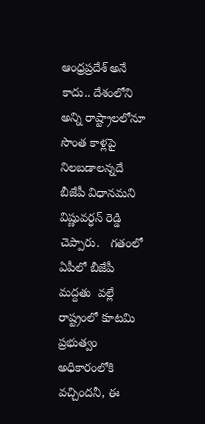ఆంధ్రప్రదేశ్ అనే కాదు.. దేశంలోని అన్ని రాష్ట్రాలలోనూ సొంత కాళ్లపై నిలబడాలన్నదే బీజేపీ విధానమని విష్ణువర్ధన్ రెడ్డి చెప్పారు.   గతంలో ఏపీలో బీజేపీ  మద్దతు  వల్లే రాష్ట్రంలో కూటమి ప్రభుత్వం అధికారంలోకి వచ్చిందనీ, ఈ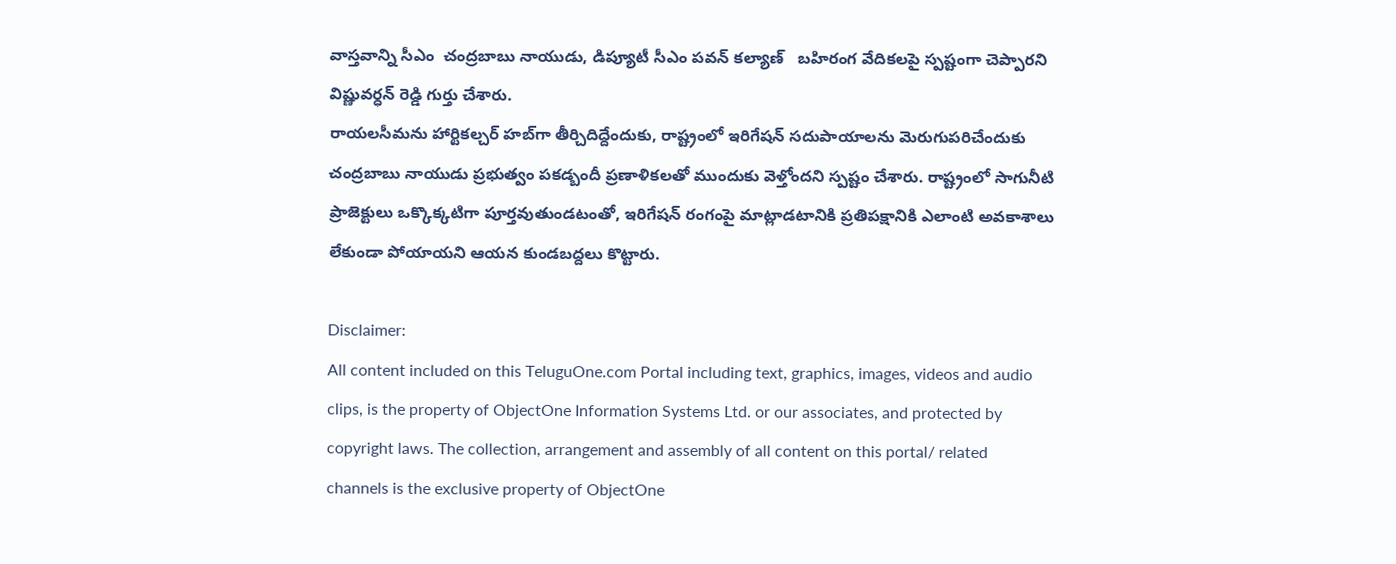వాస్తవాన్ని సీఎం  చంద్రబాబు నాయుడు, డిప్యూటీ సీఎం పవన్ కల్యాణ్   బహిరంగ వేదికలపై స్పష్టంగా చెప్పారని విష్ణువర్ధన్ రెడ్డి గుర్తు చేశారు.
రాయలసీమను హార్టికల్చర్ హబ్‌గా తీర్చిదిద్దేందుకు, రాష్ట్రంలో ఇరిగేషన్ సదుపాయాలను మెరుగుపరిచేందుకు చంద్రబాబు నాయుడు ప్రభుత్వం పకడ్బందీ ప్రణాళికలతో ముందుకు వెళ్తోందని స్పష్టం చేశారు. రాష్ట్రంలో సాగునీటి ప్రాజెక్టులు ఒక్కొక్కటిగా పూర్తవుతుండటంతో, ఇరిగేషన్ రంగంపై మాట్లాడటానికి ప్రతిపక్షానికి ఎలాంటి అవకాశాలు లేకుండా పోయాయని ఆయన కుండబద్దలు కొట్టారు.

Disclaimer:
All content included on this TeluguOne.com Portal including text, graphics, images, videos and audio clips, is the property of ObjectOne Information Systems Ltd. or our associates, and protected by copyright laws. The collection, arrangement and assembly of all content on this portal/ related channels is the exclusive property of ObjectOne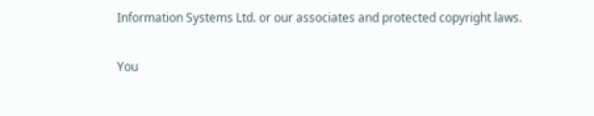Information Systems Ltd. or our associates and protected copyright laws.

You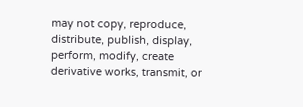may not copy, reproduce, distribute, publish, display, perform, modify, create derivative works, transmit, or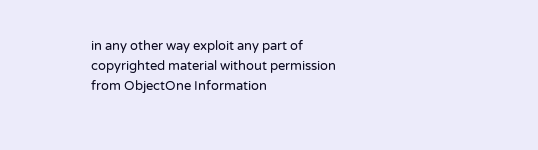in any other way exploit any part of copyrighted material without permission from ObjectOne Information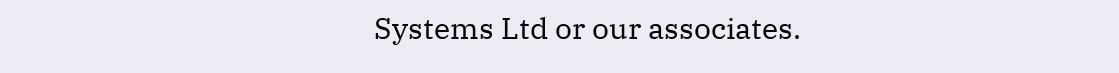Systems Ltd or our associates.